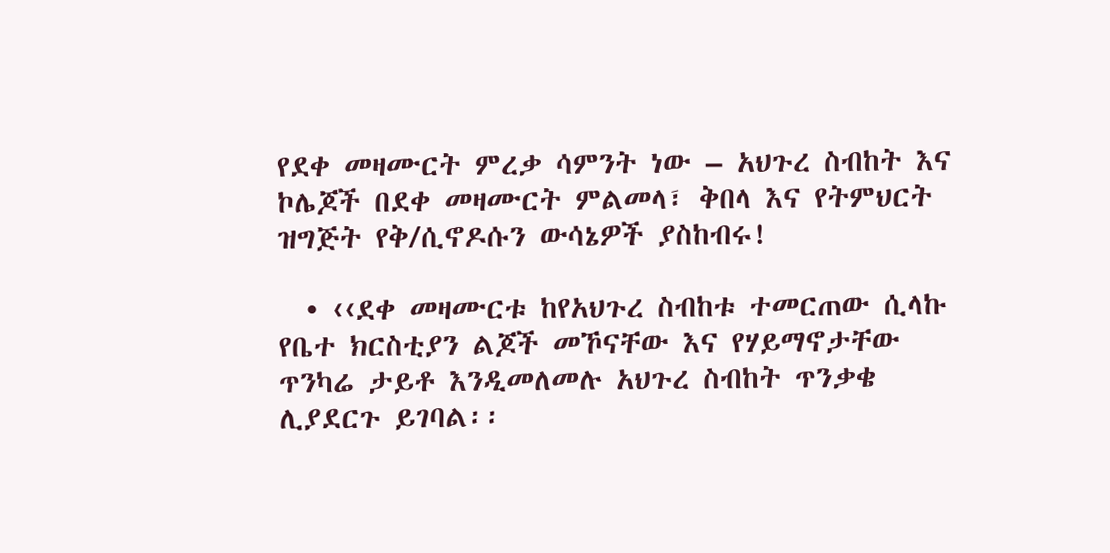የደቀ መዛሙርት ምረቃ ሳምንት ነው – አህጉረ ስብከት እና ኮሌጆች በደቀ መዛሙርት ምልመላ፣ ቅበላ እና የትምህርት ዝግጅት የቅ/ሲኖዶሱን ውሳኔዎች ያስከብሩ!

  • ‹‹ደቀ መዛሙርቱ ከየአህጉረ ስብከቱ ተመርጠው ሲላኩ የቤተ ክርስቲያን ልጆች መኾናቸው እና የሃይማኖታቸው ጥንካሬ ታይቶ እንዲመለመሉ አህጉረ ስብከት ጥንቃቄ ሊያደርጉ ይገባል፡፡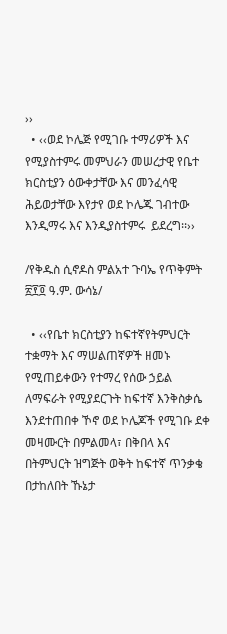››
  • ‹‹ወደ ኮሌጅ የሚገቡ ተማሪዎች እና የሚያስተምሩ መምህራን መሠረታዊ የቤተ ክርስቲያን ዕውቀታቸው እና መንፈሳዊ ሕይወታቸው እየታየ ወደ ኮሌጁ ገብተው እንዲማሩ እና እንዲያስተምሩ  ይደረግ፡፡››

/የቅዱስ ሲኖዶስ ምልአተ ጉባኤ የጥቅምት ፳፻፬ ዓ.ም. ውሳኔ/

  • ‹‹የቤተ ክርስቲያን ከፍተኛየትምህርት ተቋማት እና ማሠልጠኛዎች ዘመኑ የሚጠይቀውን የተማረ የሰው ኃይል ለማፍራት የሚያደርጉት ከፍተኛ እንቅስቃሴ እንደተጠበቀ ኾኖ ወደ ኮሌጆች የሚገቡ ደቀ መዛሙርት በምልመላ፣ በቅበላ እና በትምህርት ዝግጅት ወቅት ከፍተኛ ጥንቃቄ በታከለበት ኹኔታ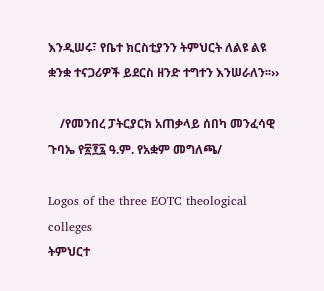እንዲሠሩ፣ የቤተ ክርስቲያንን ትምህርት ለልዩ ልዩ ቋንቋ ተናጋሪዎች ይደርስ ዘንድ ተግተን እንሠራለን፡፡››

    /የመንበረ ፓትርያርክ አጠቃላይ ሰበካ መንፈሳዊ ጉባኤ የ፳፻፯ ዓ.ም. የአቋም መግለጫ/

Logos of the three EOTC theological colleges
ትምህርተ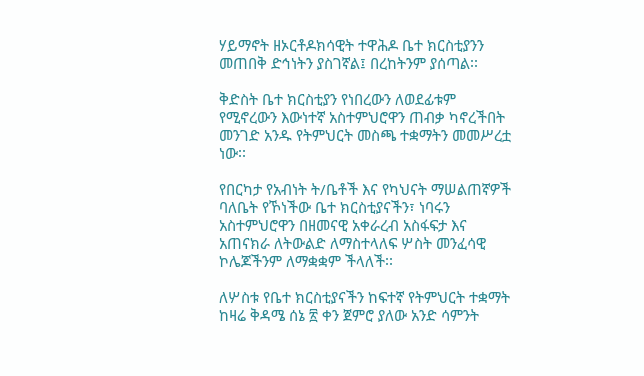ሃይማኖት ዘኦርቶዶክሳዊት ተዋሕዶ ቤተ ክርስቲያንን መጠበቅ ድኅነትን ያስገኛል፤ በረከትንም ያሰጣል፡፡

ቅድስት ቤተ ክርስቲያን የነበረውን ለወደፊቱም የሚኖረውን እውነተኛ አስተምህሮዋን ጠብቃ ካኖረችበት መንገድ አንዱ የትምህርት መስጫ ተቋማትን መመሥረቷ ነው፡፡

የበርካታ የአብነት ት/ቤቶች እና የካህናት ማሠልጠኛዎች ባለቤት የኾነችው ቤተ ክርስቲያናችን፣ ነባሩን አስተምህሮዋን በዘመናዊ አቀራረብ አስፋፍታ እና አጠናክራ ለትውልድ ለማስተላለፍ ሦስት መንፈሳዊ ኮሌጆችንም ለማቋቋም ችላለች፡፡

ለሦስቱ የቤተ ክርስቲያናችን ከፍተኛ የትምህርት ተቋማት ከዛሬ ቅዳሜ ሰኔ ፳ ቀን ጀምሮ ያለው አንድ ሳምንት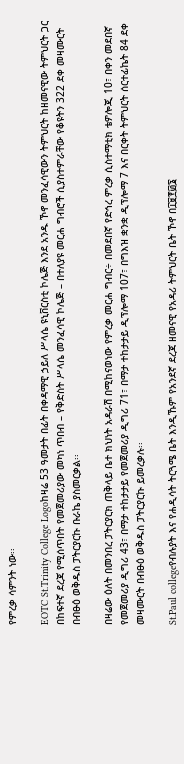የምረቃ ሳምንት ነው፡፡

EOTC St.Trinity College Logoከዛሬ 53 ዓመታት በፊት በቀዳማዊ ኃይለ ሥላሴ ዩኒቨርስቲ ኮሌጅ እንደ አንዱ ኾኖ መንፈሳዊውን ትምህርት ከዘመናዊው ትምህርት ጋር በከፍተኛ ደረጃ የሚሰጥበት የመጀመሪያው መካነ ጥበብ – የቅድስት ሥላሴ መንፈሳዊ ኮሌጅ – በተለያዩ መርሐ ግብሮች ሲያስተምራቸው የቆዩትን 322 ደቀ መዛሙርት በብፁዕ ወቅዱስ ፓትርያርኩ ቡራኬ ያስመርቃል፡፡

በዛሬው ዕለት በመንበረ ፓትርያርክ ጠቅላይ ቤተ ክህነት አዳራሽ በሚከናወነው የምረቃ መርሐ ግብር÷ በመደበኛ የድኅረ ምረቃ ሲስተማቲክ ቴዎሎጂ 10፣ በቀን መደበኛ የመጀመሪያ ዲግሪ 43፣ በማታ ተከታታይ የመጀመሪያ ዲግሪ 71፣ በማታ ተከታታይ ዲፕሎማ 107፣ በግእዝ ቋንቋ ዲፕሎማ 7 እና በርቀት ትምህርት ሰርተፊኬት 84 ደቀ መዛሙርት በብፁዕ ወቅዱስ ፓትርያርኩ ይመረቃሉ፡፡

St.Paul collegeየብሉያት እና የሐዲሳት ትርጓሜ ቤት እንዲኹም የአንደኛ ደረጃ ዘመናዊ የአዳሪ ትምህርት ቤት ኾኖ በ፲፱፻፴፮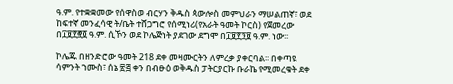ዓ.ም. የተቋቋመው የሰዋስወ ብርሃን ቅዱስ ጳውሎስ መምህራን ማሠልጠኛ፣ ወደ ከፍተኛ መንፈሳዊ ት/ቤት ተሸጋግሮ የሰሚነሪ(የአራት ዓመት ኮርስ) የጀመረው በ፲፱፻፸፬ ዓ.ም. ሲኾን ወደ ኮሌጅነት ያደገው ደግሞ በ፲፱፻፺፱ ዓ.ም. ነው፡፡

ኮሌጁ በዘንድሮው ዓመት 218 ደቀ መዛሙርትን ለምረቃ ያቀርባል፡፡ በቀጣዩ ሳምንት ኀሙስ፣ ሰኔ ፳፭ ቀን በብፁዕ ወቅዱስ ፓትርያርኩ ቡራኬ የሚመረቁት ደቀ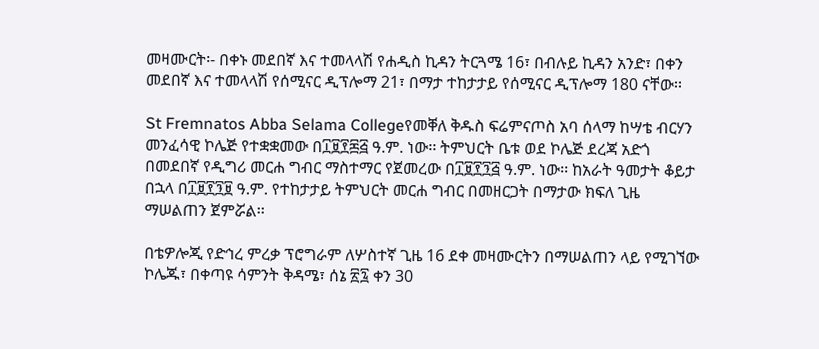መዛሙርት፡- በቀኑ መደበኛ እና ተመላላሽ የሐዲስ ኪዳን ትርጓሜ 16፣ በብሉይ ኪዳን አንድ፣ በቀን መደበኛ እና ተመላላሽ የሰሚናር ዲፕሎማ 21፣ በማታ ተከታታይ የሰሚናር ዲፕሎማ 180 ናቸው፡፡

St Fremnatos Abba Selama Collegeየመቐለ ቅዱስ ፍሬምናጦስ አባ ሰላማ ከሣቴ ብርሃን መንፈሳዊ ኮሌጅ የተቋቋመው በ፲፱፻፷፭ ዓ.ም. ነው፡፡ ትምህርት ቤቱ ወደ ኮሌጅ ደረጃ አድጎ በመደበኛ የዲግሪ መርሐ ግብር ማስተማር የጀመረው በ፲፱፻፺፭ ዓ.ም. ነው፡፡ ከአራት ዓመታት ቆይታ በኋላ በ፲፱፻፺፱ ዓ.ም. የተከታታይ ትምህርት መርሐ ግብር በመዘርጋት በማታው ክፍለ ጊዜ ማሠልጠን ጀምሯል፡፡

በቴዎሎጂ የድኅረ ምረቃ ፕሮግራም ለሦስተኛ ጊዜ 16 ደቀ መዛሙርትን በማሠልጠን ላይ የሚገኘው ኮሌጁ፣ በቀጣዩ ሳምንት ቅዳሜ፣ ሰኔ ፳፯ ቀን 30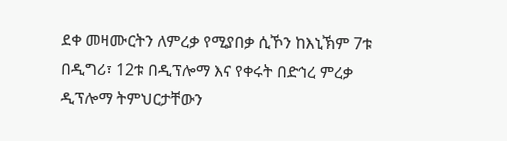ደቀ መዛሙርትን ለምረቃ የሚያበቃ ሲኾን ከእኒኽም 7ቱ በዲግሪ፣ 12ቱ በዲፕሎማ እና የቀሩት በድኅረ ምረቃ ዲፕሎማ ትምህርታቸውን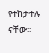የተከታተሉ ናቸው፡፡